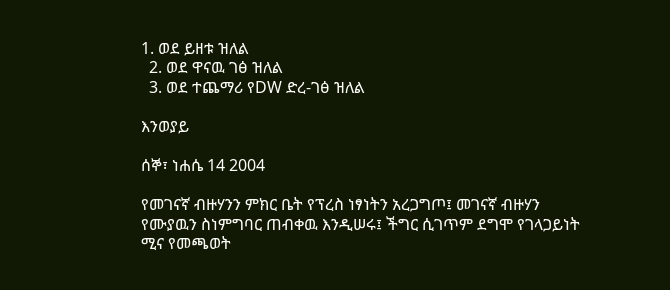1. ወደ ይዘቱ ዝለል
  2. ወደ ዋናዉ ገፅ ዝለል
  3. ወደ ተጨማሪ የDW ድረ-ገፅ ዝለል

እንወያይ

ሰኞ፣ ነሐሴ 14 2004

የመገናኛ ብዙሃንን ምክር ቤት የፕረስ ነፃነትን አረጋግጦ፤ መገናኛ ብዙሃን የሙያዉን ስነምግባር ጠብቀዉ እንዲሠሩ፤ ችግር ሲገጥም ደግሞ የገላጋይነት ሚና የመጫወት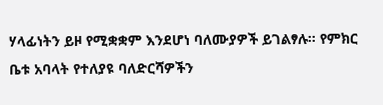ሃላፊነትን ይዞ የሚቋቋም እንደሆነ ባለሙያዎች ይገልፃሉ። የምክር ቤቱ አባላት የተለያዩ ባለድርሻዎችን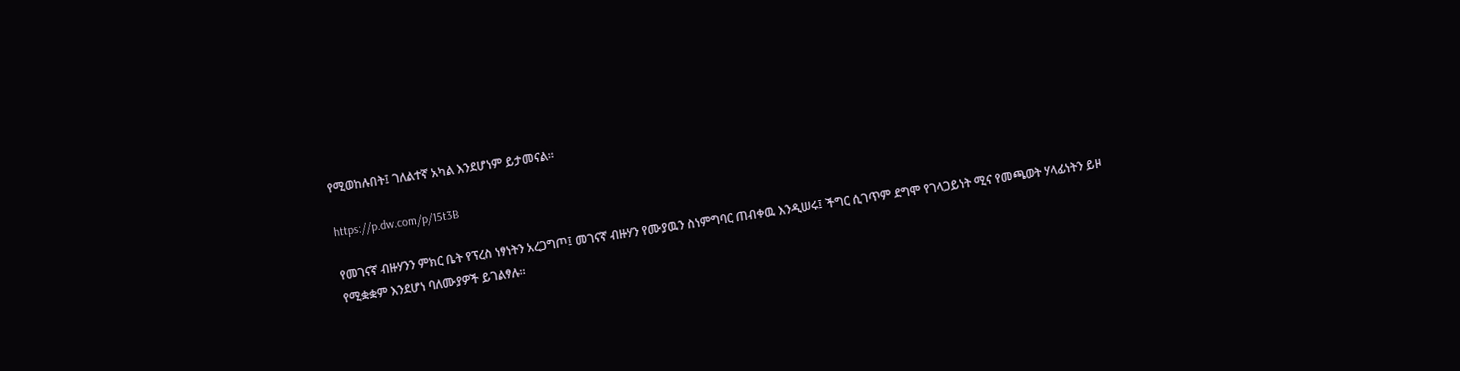የሚወከሉበት፤ ገለልተኛ አካል እንደሆነም ይታመናል።

https://p.dw.com/p/15t3B

የመገናኛ ብዙሃንን ምክር ቤት የፕረስ ነፃነትን አረጋግጦ፤ መገናኛ ብዙሃን የሙያዉን ስነምግባር ጠብቀዉ እንዲሠሩ፤ ችግር ሲገጥም ደግሞ የገላጋይነት ሚና የመጫወት ሃላፊነትን ይዞ የሚቋቋም እንደሆነ ባለሙያዎች ይገልፃሉ።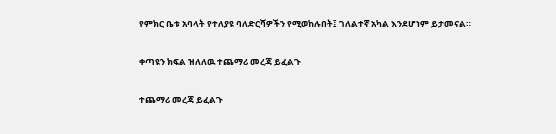የምክር ቤቱ አባላት የተለያዩ ባለድርሻዎችን የሚወከሉበት፤ ገለልተኛ አካል እንደሆነም ይታመናል።

ቀጣዩን ክፍል ዝለለዉ ተጨማሪ መረጃ ይፈልጉ

ተጨማሪ መረጃ ይፈልጉ